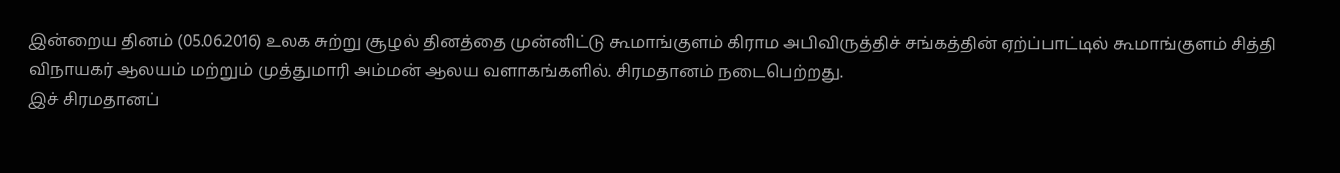இன்றைய தினம் (05.06.2016) உலக சுற்று சூழல் தினத்தை முன்னிட்டு கூமாங்குளம் கிராம அபிவிருத்திச் சங்கத்தின் ஏற்ப்பாட்டில் கூமாங்குளம் சித்தி விநாயகர் ஆலயம் மற்றும் முத்துமாரி அம்மன் ஆலய வளாகங்களில். சிரமதானம் நடைபெற்றது.
இச் சிரமதானப்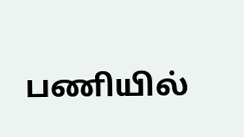பணியில்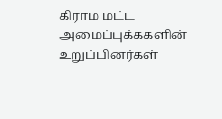கிராம மட்ட அமைப்புக்ககளின் உறுப்பினர்கள்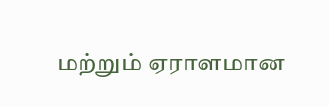மற்றும் ஏராளமான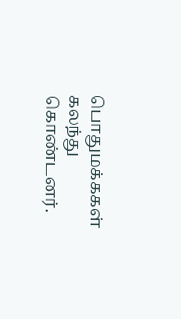பொதுமக்ககள் கலந்து கொண்டனர்.